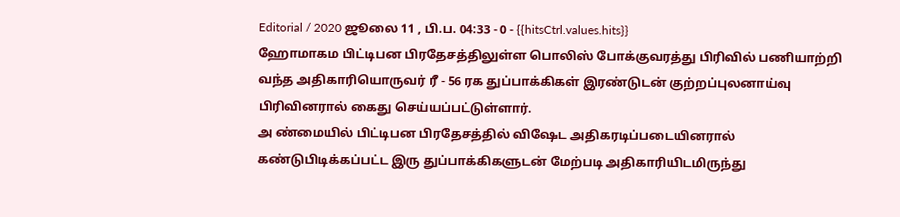Editorial / 2020 ஜூலை 11 , பி.ப. 04:33 - 0 - {{hitsCtrl.values.hits}}
ஹோமாகம பிட்டிபன பிரதேசத்திலுள்ள பொலிஸ் போக்குவரத்து பிரிவில் பணியாற்றி வந்த அதிகாரியொருவர் ரீ - 56 ரக துப்பாக்கிகள் இரண்டுடன் குற்றப்புலனாய்வு பிரிவினரால் கைது செய்யப்பட்டுள்ளார்.
அ ண்மையில் பிட்டிபன பிரதேசத்தில் விஷேட அதிகரடிப்படையினரால் கண்டுபிடிக்கப்பட்ட இரு துப்பாக்கிகளுடன் மேற்படி அதிகாரியிடமிருந்து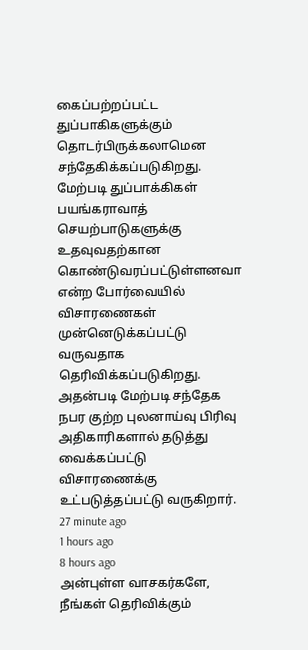கைப்பற்றப்பட்ட துப்பாகிகளுக்கும் தொடர்பிருக்கலாமென சந்தேகிக்கப்படுகிறது.
மேற்படி துப்பாக்கிகள் பயங்கராவாத் செயற்பாடுகளுக்கு உதவுவதற்கான கொண்டுவரப்பட்டுள்ளனவா என்ற போர்வையில் விசாரணைகள் முன்னெடுக்கப்பட்டு வருவதாக தெரிவிக்கப்படுகிறது.
அதன்படி மேற்படி சந்தேக நபர குற்ற புலனாய்வு பிரிவு அதிகாரிகளால் தடுத்து வைக்கப்பட்டு விசாரணைக்கு உட்படுத்தப்பட்டு வருகிறார்.
27 minute ago
1 hours ago
8 hours ago
அன்புள்ள வாசகர்களே,
நீங்கள் தெரிவிக்கும்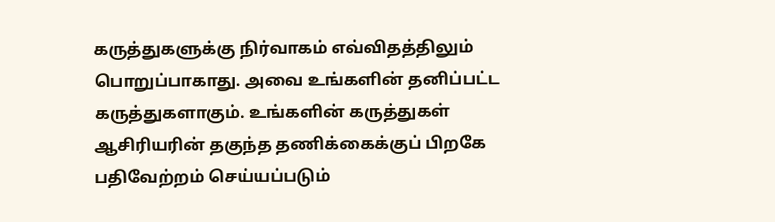கருத்துகளுக்கு நிர்வாகம் எவ்விதத்திலும் பொறுப்பாகாது. அவை உங்களின் தனிப்பட்ட கருத்துகளாகும். உங்களின் கருத்துகள் ஆசிரியரின் தகுந்த தணிக்கைக்குப் பிறகே பதிவேற்றம் செய்யப்படும்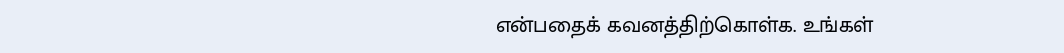என்பதைக் கவனத்திற்கொள்க. உங்கள்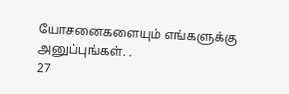யோசனைகளையும் எங்களுக்கு அனுப்புங்கள். .
27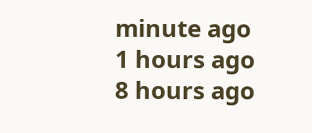minute ago
1 hours ago
8 hours ago